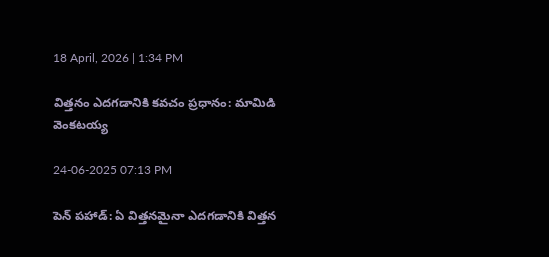18 April, 2026 | 1:34 PM

విత్తనం ఎదగడానికి కవచం ప్రధానం: మామిడి వెంకటయ్య

24-06-2025 07:13 PM

పెన్ పహాడ్: ఏ విత్తనమైనా ఎదగడానికి విత్తన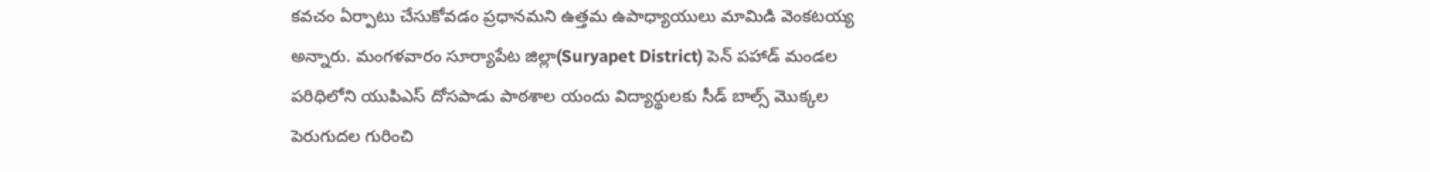కవచం ఏర్పాటు చేసుకోవడం ప్రధానమని ఉత్తమ ఉపాధ్యాయులు మామిడి వెంకటయ్య అన్నారు. మంగళవారం సూర్యాపేట జిల్లా(Suryapet District) పెన్ పహాడ్ మండల పరిధిలోని యుపిఎస్ దోసపాడు పాఠశాల యందు విద్యార్థులకు సీడ్ బాల్స్ మొక్కల పెరుగుదల గురించి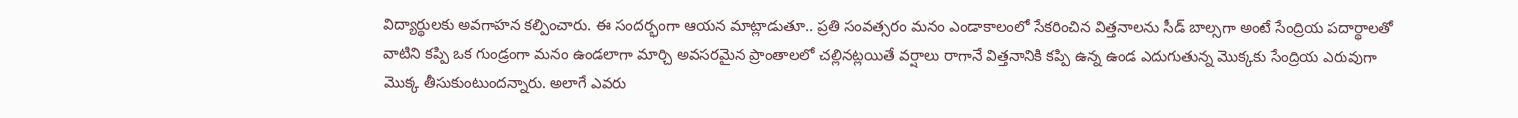విద్యార్థులకు అవగాహన కల్పించారు. ఈ సందర్భంగా ఆయన మాట్లాడుతూ.. ప్రతి సంవత్సరం మనం ఎండాకాలంలో సేకరించిన విత్తనాలను సీడ్ బాల్సగా అంటే సేంద్రియ పదార్థాలతో వాటిని కప్పి ఒక గుండ్రంగా మనం ఉండలాగా మార్చి అవసరమైన ప్రాంతాలలో చల్లినట్లయితే వర్షాలు రాగానే విత్తనానికి కప్పి ఉన్న ఉండ ఎదుగుతున్న మొక్కకు సేంద్రియ ఎరువుగా మొక్క తీసుకుంటుందన్నారు. అలాగే ఎవరు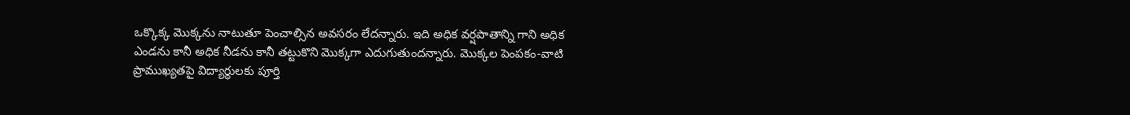ఒక్కొక్క మొక్కను నాటుతూ పెంచాల్సిన అవసరం లేదన్నారు. ఇది అధిక వర్షపాతాన్ని గాని అధిక ఎండను కానీ అధిక నీడను కానీ తట్టుకొని మొక్కగా ఎదుగుతుందన్నారు. మొక్కల పెంపకం-వాటి ప్రాముఖ్యతపై విద్యార్థులకు పూర్తి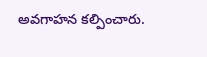అవగాహన కల్పించారు.